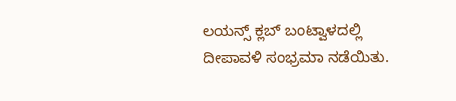ಲಯನ್ಸ್ ಕ್ಲಬ್ ಬಂಟ್ವಾಳದಲ್ಲಿ ದೀಪಾವಳಿ ಸಂಭ್ರಮಾ ನಡೆಯಿತು.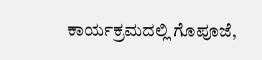ಕಾರ್ಯಕ್ರಮದಲ್ಲಿ ಗೊಪೂಜೆ,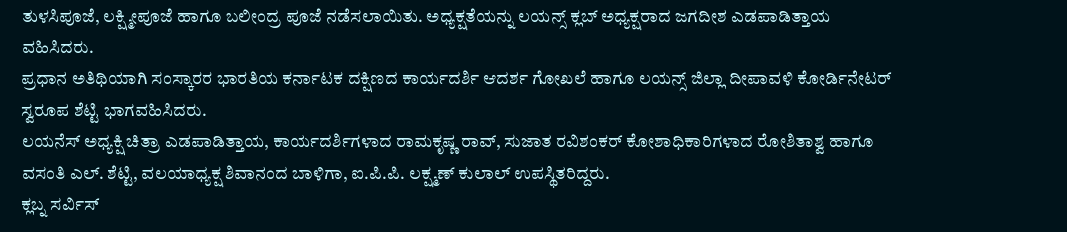ತುಳಸಿಪೂಜೆ, ಲಕ್ಷ್ಮೀಪೂಜೆ ಹಾಗೂ ಬಲೀಂದ್ರ ಪೂಜೆ ನಡೆಸಲಾಯಿತು. ಅಧ್ಯಕ್ಷತೆಯನ್ನು ಲಯನ್ಸ್ ಕ್ಲಬ್ ಅಧ್ಯಕ್ಷರಾದ ಜಗದೀಶ ಎಡಪಾಡಿತ್ತಾಯ ವಹಿಸಿದರು.
ಪ್ರಧಾನ ಅತಿಥಿಯಾಗಿ ಸಂಸ್ಕಾರರ ಭಾರತಿಯ ಕರ್ನಾಟಕ ದಕ್ಷಿಣದ ಕಾರ್ಯದರ್ಶಿ ಆದರ್ಶ ಗೋಖಲೆ ಹಾಗೂ ಲಯನ್ಸ್ ಜಿಲ್ಲಾ ದೀಪಾವಳಿ ಕೋರ್ಡಿನೇಟರ್ ಸ್ವರೂಪ ಶೆಟ್ಟಿ ಭಾಗವಹಿಸಿದರು.
ಲಯನೆಸ್ ಅಧ್ಯಕ್ಷಿ ಚಿತ್ರಾ ಎಡಪಾಡಿತ್ತಾಯ, ಕಾರ್ಯದರ್ಶಿಗಳಾದ ರಾಮಕೃಷ್ಣ ರಾವ್, ಸುಜಾತ ರವಿಶಂಕರ್ ಕೋಶಾಧಿಕಾರಿಗಳಾದ ರೋಶಿತಾಶ್ವ ಹಾಗೂ ವಸಂತಿ ಎಲ್. ಶೆಟ್ಟಿ, ವಲಯಾಧ್ಯಕ್ಷ ಶಿವಾನಂದ ಬಾಳಿಗಾ, ಐ.ಪಿ.ಪಿ. ಲಕ್ಷ್ಮಣ್ ಕುಲಾಲ್ ಉಪಸ್ಥಿತರಿದ್ದರು.
ಕ್ಲಬ್ನ ಸರ್ವಿಸ್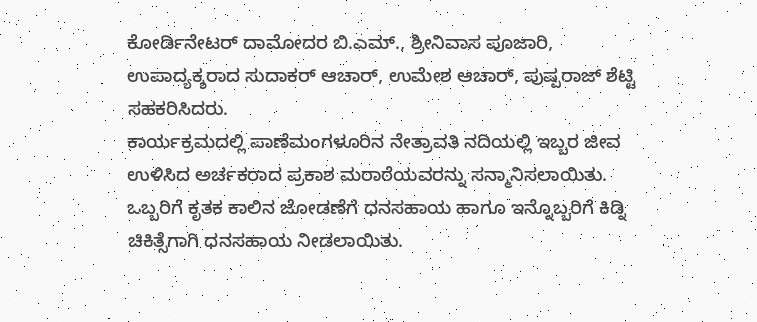ಕೋರ್ಡಿನೇಟರ್ ದಾಮೋದರ ಬಿ.ಎಮ್., ಶ್ರೀನಿವಾಸ ಪೂಜಾರಿ, ಉಪಾದ್ಯಕ್ಶರಾದ ಸುದಾಕರ್ ಆಚಾರ್, ಉಮೇಶ ಆಚಾರ್, ಪುಷ್ಪರಾಜ್ ಶೆಟ್ಟಿ ಸಹಕರಿಸಿದರು.
ಕಾರ್ಯಕ್ರಮದಲ್ಲಿ ಪಾಣೆಮಂಗಳೂರಿನ ನೇತ್ರಾವತಿ ನದಿಯಲ್ಲಿ ಇಬ್ಬರ ಜೀವ ಉಳಿಸಿದ ಅರ್ಚಕರಾದ ಪ್ರಕಾಶ ಮರಾಠೆಯವರನ್ನು ಸನ್ಮಾನಿಸಲಾಯಿತು. ಒಬ್ಬರಿಗೆ ಕೃತಕ ಕಾಲಿನ ಜೋಡಣೆಗೆ ಧನಸಹಾಯ ಹಾಗೂ ಇನ್ನೊಬ್ಬರಿಗೆ ಕಿಡ್ನಿ ಚಿಕಿತ್ಸೆಗಾಗಿ ಧನಸಹಾಯ ನೀಡಲಾಯಿತು.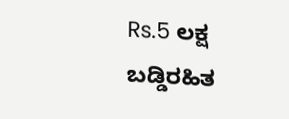Rs.5 ಲಕ್ಷ ಬಡ್ಡಿರಹಿತ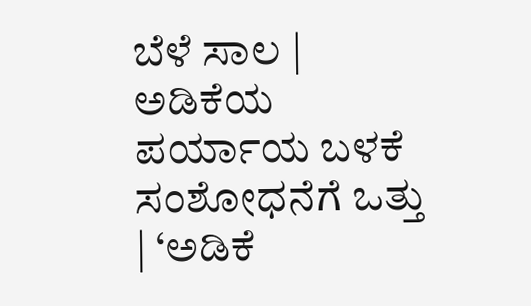ಬೆಳೆ ಸಾಲ | ಅಡಿಕೆಯ ಪರ್ಯಾಯ ಬಳಕೆ ಸಂಶೋಧನೆಗೆ ಒತ್ತು | ‘ಅಡಿಕೆ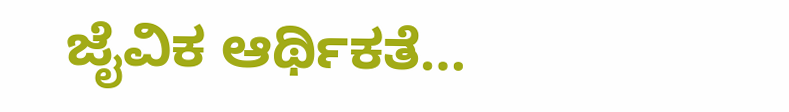ಜೈವಿಕ ಆರ್ಥಿಕತೆ…